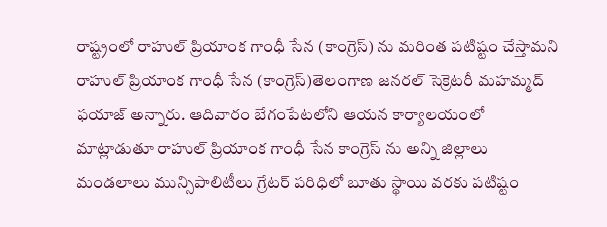రాష్ట్రంలో రాహుల్ ప్రియాంక గాంధీ సేన (కాంగ్రెస్) ను మరింత పటిష్టం చేస్తామని రాహుల్ ప్రియాంక గాంధీ సేన (కాంగ్రెస్)తెలంగాణ జనరల్ సెక్రెటరీ మహమ్మద్ ఫయాజ్ అన్నారు. ఆదివారం బేగంపేటలోని ఆయన కార్యాలయంలో మాట్లాడుతూ రాహుల్ ప్రియాంక గాంధీ సేన కాంగ్రెస్ ను అన్ని జిల్లాలు మండలాలు మున్సిపాలిటీలు గ్రేటర్ పరిధిలో బూతు స్థాయి వరకు పటిష్టం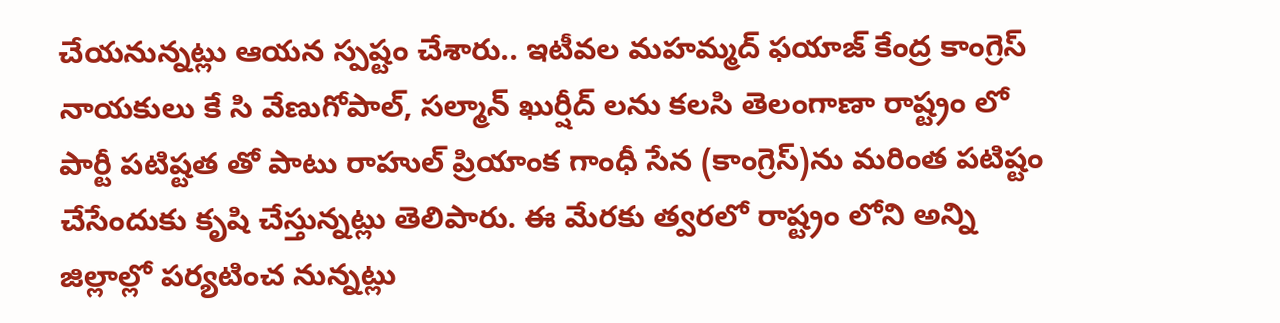చేయనున్నట్లు ఆయన స్పష్టం చేశారు.. ఇటీవల మహమ్మద్ ఫయాజ్ కేంద్ర కాంగ్రెస్ నాయకులు కే సి వేణుగోపాల్, సల్మాన్ ఖుర్షీద్ లను కలసి తెలంగాణా రాష్ట్రం లో పార్టీ పటిష్టత తో పాటు రాహుల్ ప్రియాంక గాంధీ సేన (కాంగ్రెస్)ను మరింత పటిష్టం చేసేందుకు కృషి చేస్తున్నట్లు తెలిపారు. ఈ మేరకు త్వరలో రాష్ట్రం లోని అన్ని జిల్లాల్లో పర్యటించ నున్నట్లు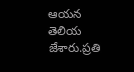ఆయన తెలియ జేశారు.ప్రతి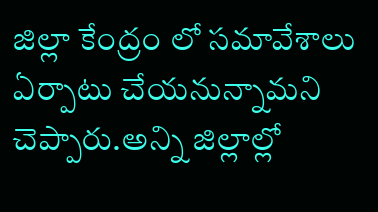జిల్లా కేంద్రం లో సమావేశాలు ఏర్పాటు చేయనున్నామని చెప్పారు.అన్ని జిల్లాల్లో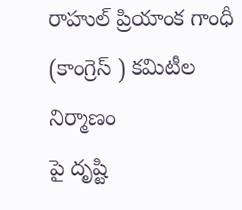రాహుల్ ప్రియాంక గాంధీ (కాంగ్రెస్ ) కమిటీల నిర్మాణం
పై దృష్టి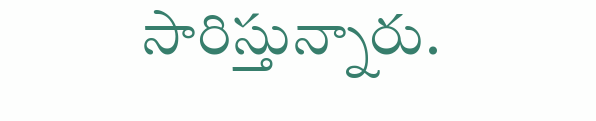సారిస్తున్నారు.